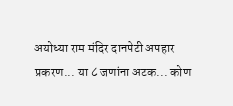अयोध्या राम मंदिर दानपेटी अपहार प्रकरण... या ८ जणांना अटक... कोण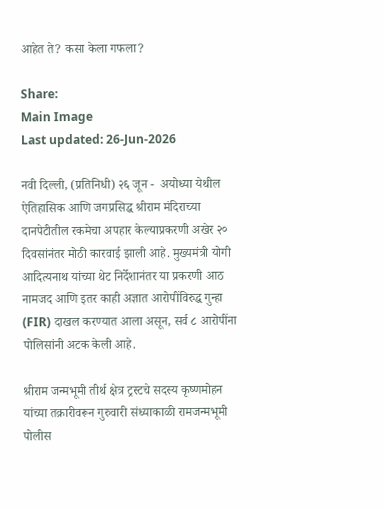आहेत ते? कसा केला गफला?

Share:
Main Image
Last updated: 26-Jun-2026

नवी दिल्ली, (प्रतिनिधी) २६ जून -  अयोध्या येथील ऐतिहासिक आणि जगप्रसिद्ध श्रीराम मंदिराच्या दानपेटीतील रकमेचा अपहार केल्याप्रकरणी अखेर २० दिवसांनंतर मोठी कारवाई झाली आहे. मुख्यमंत्री योगी आदित्यनाथ यांच्या थेट निर्देशानंतर या प्रकरणी आठ नामजद आणि इतर काही अज्ञात आरोपींविरुद्ध गुन्हा (FIR) दाखल करण्यात आला असून, सर्व ८ आरोपींना पोलिसांनी अटक केली आहे.

श्रीराम जन्मभूमी तीर्थ क्षेत्र ट्रस्टचे सदस्य कृष्णमोहन यांच्या तक्रारीवरून गुरुवारी संध्याकाळी रामजन्मभूमी पोलीस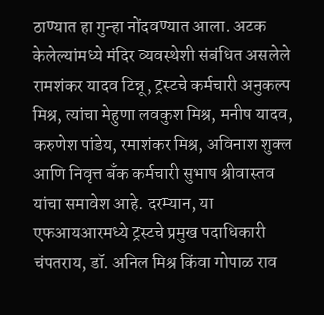ठाण्यात हा गुन्हा नोंदवण्यात आला. अटक केलेल्यांमध्ये मंदिर व्यवस्थेशी संबंधित असलेले रामशंकर यादव टिन्नू, ट्रस्टचे कर्मचारी अनुकल्प मिश्र, त्यांचा मेहुणा लवकुश मिश्र, मनीष यादव, करुणेश पांडेय, रमाशंकर मिश्र, अविनाश शुक्ल आणि निवृत्त बँक कर्मचारी सुभाष श्रीवास्तव यांचा समावेश आहे. दरम्यान, या एफआयआरमध्ये ट्रस्टचे प्रमुख पदाधिकारी चंपतराय, डॉ. अनिल मिश्र किंवा गोपाळ राव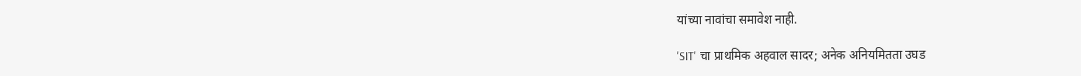यांच्या नावांचा समावेश नाही.

'SIT' चा प्राथमिक अहवाल सादर; अनेक अनियमितता उघड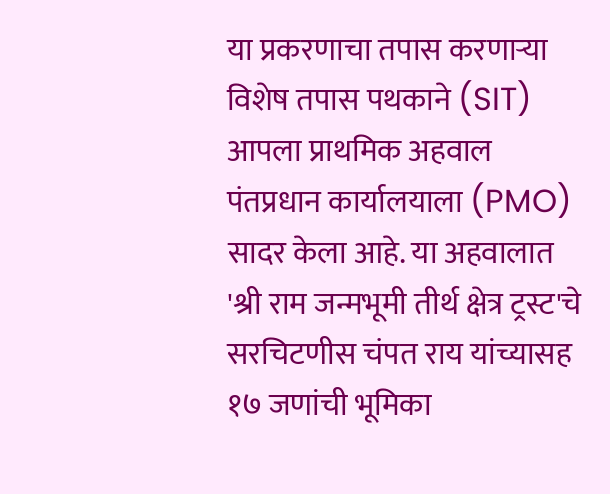या प्रकरणाचा तपास करणाऱ्या विशेष तपास पथकाने (SIT) आपला प्राथमिक अहवाल पंतप्रधान कार्यालयाला (PMO) सादर केला आहे. या अहवालात 'श्री राम जन्मभूमी तीर्थ क्षेत्र ट्रस्ट'चे सरचिटणीस चंपत राय यांच्यासह १७ जणांची भूमिका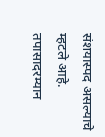संशयास्पद असल्याचे म्हटले आहे. तपासादरम्यान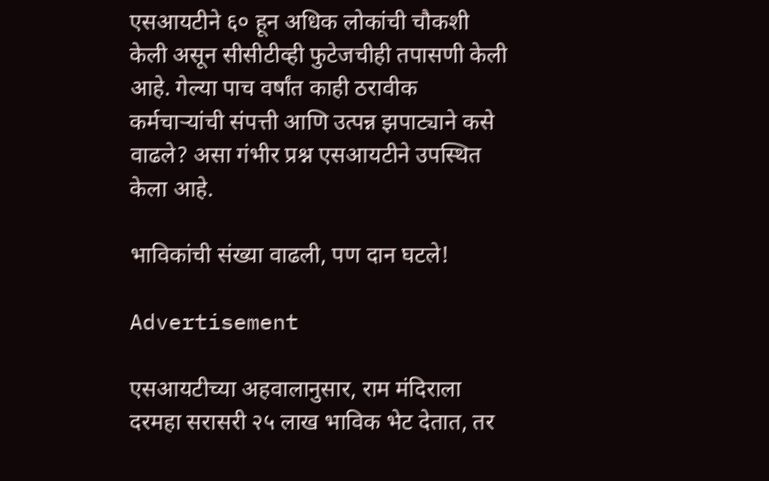एसआयटीने ६० हून अधिक लोकांची चौकशी केली असून सीसीटीव्ही फुटेजचीही तपासणी केली आहे. गेल्या पाच वर्षांत काही ठरावीक कर्मचाऱ्यांची संपत्ती आणि उत्पन्न झपाट्याने कसे वाढले? असा गंभीर प्रश्न एसआयटीने उपस्थित केला आहे.

भाविकांची संख्या वाढली, पण दान घटले!

Advertisement

एसआयटीच्या अहवालानुसार, राम मंदिराला दरमहा सरासरी २५ लाख भाविक भेट देतात, तर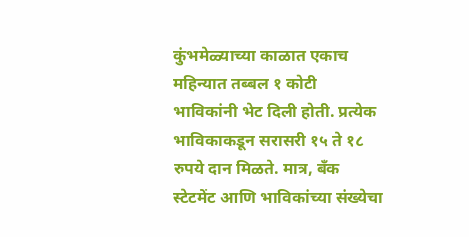कुंभमेळ्याच्या काळात एकाच महिन्यात तब्बल १ कोटी भाविकांनी भेट दिली होती. प्रत्येक भाविकाकडून सरासरी १५ ते १८ रुपये दान मिळते. मात्र, बँक स्टेटमेंट आणि भाविकांच्या संख्येचा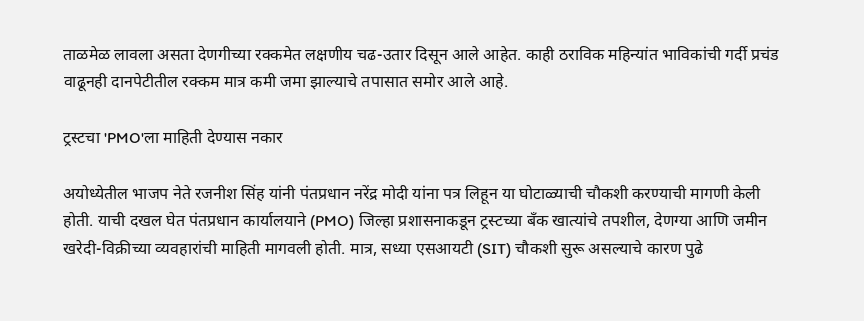ताळमेळ लावला असता देणगीच्या रक्कमेत लक्षणीय चढ-उतार दिसून आले आहेत. काही ठराविक महिन्यांत भाविकांची गर्दी प्रचंड वाढूनही दानपेटीतील रक्कम मात्र कमी जमा झाल्याचे तपासात समोर आले आहे.

ट्रस्टचा 'PMO'ला माहिती देण्यास नकार

अयोध्येतील भाजप नेते रजनीश सिंह यांनी पंतप्रधान नरेंद्र मोदी यांना पत्र लिहून या घोटाळ्याची चौकशी करण्याची मागणी केली होती. याची दखल घेत पंतप्रधान कार्यालयाने (PMO) जिल्हा प्रशासनाकडून ट्रस्टच्या बँक खात्यांचे तपशील, देणग्या आणि जमीन खरेदी-विक्रीच्या व्यवहारांची माहिती मागवली होती. मात्र, सध्या एसआयटी (SIT) चौकशी सुरू असल्याचे कारण पुढे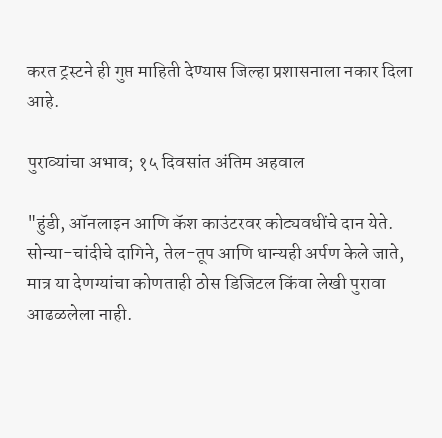करत ट्रस्टने ही गुप्त माहिती देण्यास जिल्हा प्रशासनाला नकार दिला आहे.

पुराव्यांचा अभाव; १५ दिवसांत अंतिम अहवाल

"हुंडी, ऑनलाइन आणि कॅश काउंटरवर कोट्यवधींचे दान येते. सोन्या-चांदीचे दागिने, तेल-तूप आणि धान्यही अर्पण केले जाते, मात्र या देणग्यांचा कोणताही ठोस डिजिटल किंवा लेखी पुरावा आढळलेला नाही.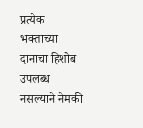प्रत्येक भक्ताच्या दानाचा हिशोब उपलब्ध नसल्याने नेमकी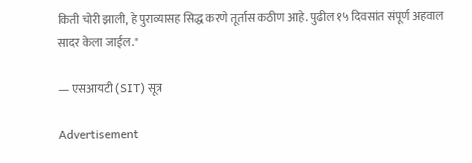किती चोरी झाली, हे पुराव्यासह सिद्ध करणे तूर्तास कठीण आहे. पुढील १५ दिवसांत संपूर्ण अहवाल सादर केला जाईल."

— एसआयटी (SIT) सूत्र

Advertisement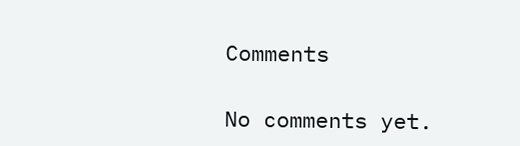Comments

No comments yet.